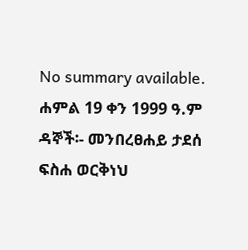No summary available.
ሐምል 19 ቀን 1999 ዓ.ም ዳኞች፡- መንበረፀሐይ ታደሰ ፍስሐ ወርቅነህ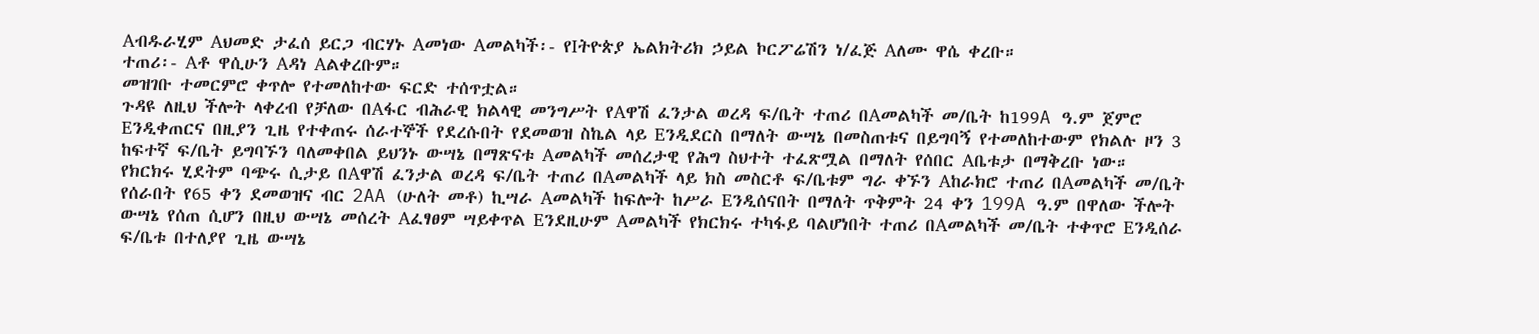Aብዱራሂም Aህመድ ታፈሰ ይርጋ ብርሃኑ Aመነው Aመልካች፡- የIትዮጵያ ኤልክትሪክ ኃይል ኮርፖሬሽን ነ/ፈጅ Aለሙ ዋሴ ቀረቡ።
ተጠሪ፡- Aቶ ዋሲሁን Aዳነ Aልቀረቡም።
መዝገቡ ተመርምሮ ቀጥሎ የተመለከተው ፍርድ ተሰጥቷል።
ጉዳዩ ለዚህ ችሎት ላቀረብ የቻለው በAፋር ብሕራዊ ክልላዊ መንግሥት የAዋሽ ፈንታል ወረዳ ፍ/ቤት ተጠሪ በAመልካች መ/ቤት ከ199A ዓ.ም ጀምሮ Eንዲቀጠርና በዚያን ጊዜ የተቀጠሩ ሰራተኞች የደረሱበት የደመወዝ ስኬል ላይ Eንዲደርስ በማለት ውሣኔ በመስጠቱና በይግባኝ የተመለከተውም የክልሉ ዞን 3 ከፍተኛ ፍ/ቤት ይግባኙን ባለመቀበል ይህንኑ ውሣኔ በማጽናቱ Aመልካች መሰረታዊ የሕግ ስህተት ተፈጽሟል በማለት የሰበር Aቤቱታ በማቅረቡ ነው።
የክርክሩ ሂደትም ባጭሩ ሲታይ በAዋሽ ፈንታል ወረዳ ፍ/ቤት ተጠሪ በAመልካች ላይ ክስ መስርቶ ፍ/ቤቱም ግራ ቀኙን Aከራክሮ ተጠሪ በAመልካች መ/ቤት የሰራበት የ65 ቀን ደመወዝና ብር 2AA (ሁለት መቶ) ኪሣራ Aመልካች ከፍሎት ከሥራ Eንዲሰናበት በማለት ጥቅምት 24 ቀን 199A ዓ.ም በዋለው ችሎት ውሣኔ የሰጠ ሲሆን በዚህ ውሣኔ መሰረት Aፈፃፀም ሣይቀጥል Eንደዚሁም Aመልካች የክርክሩ ተካፋይ ባልሆነበት ተጠሪ በAመልካች መ/ቤት ተቀጥሮ Eንዲሰራ ፍ/ቤቱ በተለያየ ጊዜ ውሣኔ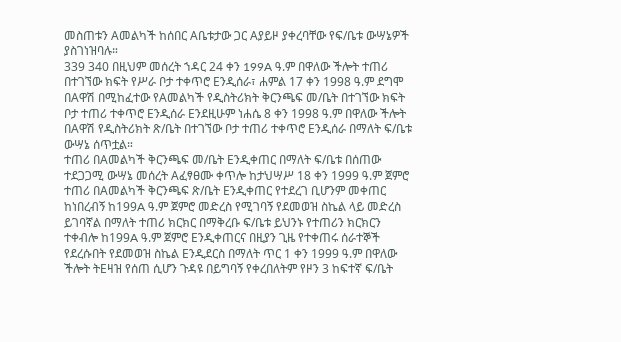መስጠቱን Aመልካች ከሰበር Aቤቱታው ጋር Aያይዞ ያቀረባቸው የፍ/ቤቱ ውሣኔዎች ያስገነዝባሉ።
339 340 በዚህም መሰረት ኀዳር 24 ቀን 199A ዓ.ም በዋለው ችሎት ተጠሪ በተገኘው ክፍት የሥራ ቦታ ተቀጥሮ Eንዲሰራ፣ ሐምል 17 ቀን 1998 ዓ.ም ደግሞ በAዋሽ በሚከፈተው የAመልካች የዲስትሪክት ቅርንጫፍ መ/ቤት በተገኘው ክፍት ቦታ ተጠሪ ተቀጥሮ Eንዲሰራ Eንደዚሁም ነሐሴ 8 ቀን 1998 ዓ.ም በዋለው ችሎት በAዋሽ የዲስትሪክት ጽ/ቤት በተገኘው ቦታ ተጠሪ ተቀጥሮ Eንዲሰራ በማለት ፍ/ቤቱ ውሣኔ ሰጥቷል።
ተጠሪ በAመልካች ቅርንጫፍ መ/ቤት Eንዲቀጠር በማለት ፍ/ቤቱ በሰጠው ተደጋጋሚ ውሣኔ መሰረት Aፈፃፀሙ ቀጥሎ ከታህሣሥ 18 ቀን 1999 ዓ.ም ጀምሮ ተጠሪ በAመልካች ቅርንጫፍ ጽ/ቤት Eንዲቀጠር የተደረገ ቢሆንም መቀጠር ከነበረብኝ ከ199A ዓ.ም ጀምሮ መድረስ የሚገባኝ የደመወዝ ስኬል ላይ መድረስ ይገባኛል በማለት ተጠሪ ክርክር በማቅረቡ ፍ/ቤቱ ይህንኑ የተጠሪን ክርክርን ተቀብሎ ከ199A ዓ.ም ጀምሮ Eንዲቀጠርና በዚያን ጊዜ የተቀጠሩ ሰራተኞች የደረሱበት የደመወዝ ስኬል Eንዲደርስ በማለት ጥር 1 ቀን 1999 ዓ.ም በዋለው ችሎት ትEዛዝ የሰጠ ሲሆን ጉዳዩ በይግባኝ የቀረበለትም የዞን 3 ከፍተኛ ፍ/ቤት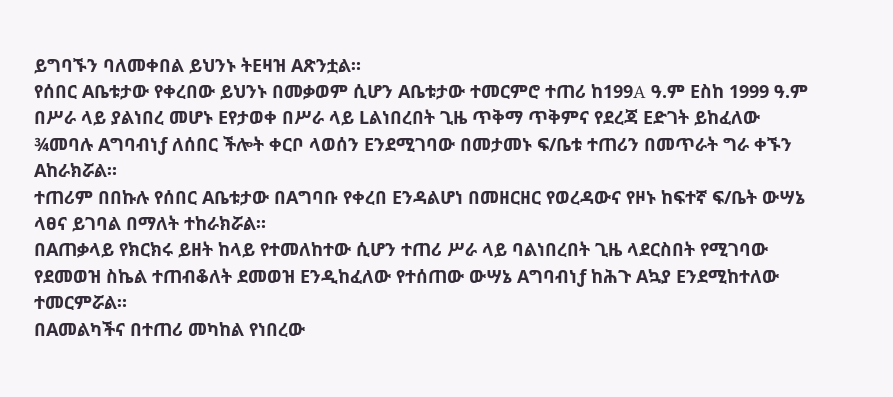ይግባኙን ባለመቀበል ይህንኑ ትEዛዝ Aጽንቷል።
የሰበር Aቤቱታው የቀረበው ይህንኑ በመቃወም ሲሆን Aቤቱታው ተመርምሮ ተጠሪ ከ199A ዓ.ም Eስከ 1999 ዓ.ም በሥራ ላይ ያልነበረ መሆኑ Eየታወቀ በሥራ ላይ Lልነበረበት ጊዜ ጥቅማ ጥቅምና የደረጃ Eድገት ይከፈለው ¾መባሉ Aግባብነƒ ለሰበር ችሎት ቀርቦ ላወሰን Eንደሚገባው በመታመኑ ፍ/ቤቱ ተጠሪን በመጥራት ግራ ቀኙን Aከራክሯል።
ተጠሪም በበኩሉ የሰበር Aቤቱታው በAግባቡ የቀረበ Eንዳልሆነ በመዘርዘር የወረዳውና የዞኑ ከፍተኛ ፍ/ቤት ውሣኔ ላፀና ይገባል በማለት ተከራክሯል።
በAጠቃላይ የክርክሩ ይዘት ከላይ የተመለከተው ሲሆን ተጠሪ ሥራ ላይ ባልነበረበት ጊዜ ላደርስበት የሚገባው የደመወዝ ስኬል ተጠብቆለት ደመወዝ Eንዲከፈለው የተሰጠው ውሣኔ Aግባብነƒ ከሕጉ Aኳያ Eንደሚከተለው ተመርምሯል።
በAመልካችና በተጠሪ መካከል የነበረው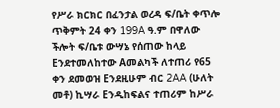የሥራ ክርክር በፈንታል ወረዳ ፍ/ቤት ቀጥሎ ጥቅምት 24 ቀን 199A ዓ.ም በዋለው ችሎት ፍ/ቤቱ ውሣኔ የሰጠው ከላይ Eንደተመለከተው Aመልካች ለተጠሪ የ65 ቀን ደመወዝ Eንደዚሁም ብር 2AA (ሁለት መቶ) ኪሣራ Eንዲከፍልና ተጠሪም ከሥራ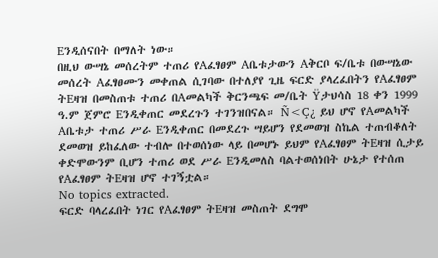Eንዲሰናበት በማለት ነው።
በዚህ ውሣኔ መሰረትም ተጠሪ የAፈፃፀም Aቤቱታውን Aቅርቦ ፍ/ቤቱ በውሣኔው መሰረት Aፈፃፀሙን መቀጠል ሲገባው በተለያየ ጊዜ ፍርድ ያላረፈበትን የAፈፃፀም ትEዛዝ በመስጠቱ ተጠሪ በAመልካች ቅርንጫፍ መ/ቤት Ÿታህሳስ 18 ቀን 1999 ዓ.ም ጀምሮ Eንዲቀጠር መደረጉን ተገንዝበናል። Ñ<Ç¿ ይህ ሆኖ የAመልካች Aቤቱታ ተጠሪ ሥራ Eንዲቀጠር በመደረጉ ሣይሆን የደመወዝ ስኬል ተጠብቆለት ደመወዝ ይከፈለው ተብሎ በተወሰነው ላይ በመሆኑ ይህም የAፈፃፀም ትEዛዝ ሲታይ ቀድሞውንም ቢሆን ተጠሪ ወደ ሥራ Eንዲመለስ ባልተወሰነበት ሁኔታ የተሰጠ የAፈፃፀም ትEዛዝ ሆኖ ተገኝቷል።
No topics extracted.
ፍርድ ባላረፈበት ነገር የAፈፃፀም ትEዛዝ መስጠት ደግሞ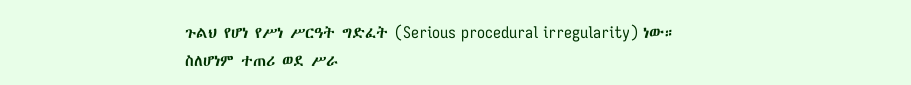ጉልህ የሆነ የሥነ ሥርዓት ግድፈት (Serious procedural irregularity) ነው።
ስለሆነም ተጠሪ ወደ ሥራ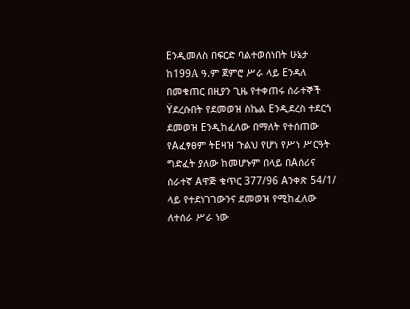Eንዲመለስ በፍርድ ባልተወሰነበት ሁኔታ ከ199A ዓ.ም ጀምሮ ሥራ ላይ Eንዳለ በመቁጠር በዚያን ጊዜ የተቀጠሩ ሰራተኞች Ÿደረሱበት የደመወዝ ስኬል Eንዲደረስ ተደርጎ ደመወዝ Eንዲከፈለው በማለት የተሰጠው የAፈፃፀም ትEዛዝ ጉልህ የሆነ የሥነ ሥርዓት ግድፈት ያለው ከመሆኑም በላይ በAሰሪና ሰራተኛ Aዋጅ ቁጥር 377/96 Aንቀጽ 54/1/ ላይ የተደነገገውንና ደመወዝ የሚከፈለው ለተሰራ ሥራ ነው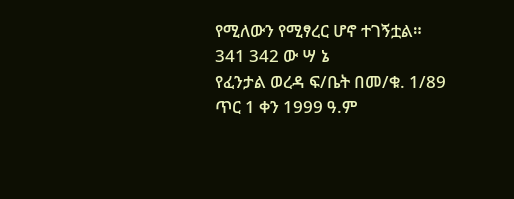የሚለውን የሚፃረር ሆኖ ተገኝቷል።
341 342 ው ሣ ኔ
የፈንታል ወረዳ ፍ/ቤት በመ/ቁ. 1/89 ጥር 1 ቀን 1999 ዓ.ም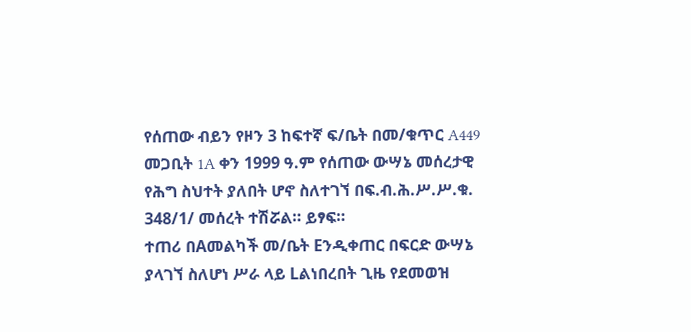የሰጠው ብይን የዞን 3 ከፍተኛ ፍ/ቤት በመ/ቁጥር A449 መጋቢት 1A ቀን 1999 ዓ.ም የሰጠው ውሣኔ መሰረታዊ የሕግ ስህተት ያለበት ሆኖ ስለተገኘ በፍ.ብ.ሕ.ሥ.ሥ.ቁ. 348/1/ መሰረት ተሽሯል። ይፃፍ።
ተጠሪ በAመልካች መ/ቤት Eንዲቀጠር በፍርድ ውሣኔ ያላገኘ ስለሆነ ሥራ ላይ Lልነበረበት ጊዜ የደመወዝ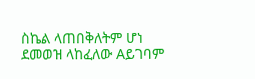ስኬል ላጠበቅለትም ሆነ ደመወዝ ላከፈለው Aይገባም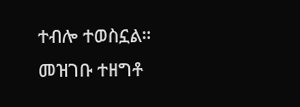ተብሎ ተወስኗል።
መዝገቡ ተዘግቶ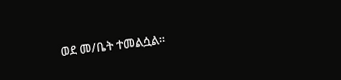ወደ መ/ቤት ተመልሷል።